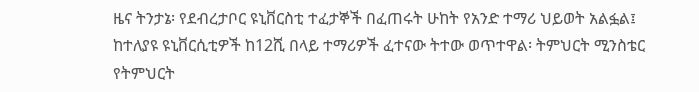ዜና ትንታኔ፡ የደብረታቦር ዩኒቨርስቲ ተፈታኞች በፈጠሩት ሁከት የአንድ ተማሪ ህይወት አልፏል፤ ከተለያዩ ዩኒቨርሲቲዎች ከ12ሺ በላይ ተማሪዎች ፈተናው ትተው ወጥተዋል፡ ትምህርት ሚንስቴር
የትምህርት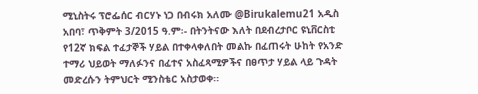ሚኒስትሩ ፕሮፌሰር ብርሃኑ ነጋ በብሩክ አለሙ @Birukalemu21 አዲስ አበባ፣ ጥቅምት 3/2015 ዓ.ም፡- በትንትናው እለት በደብረታቦር ዩኒቨርስቲ የ12ኛ ክፍል ተፈታኞች ሃይል በተቀላቀለበት መልኩ በፈጠሩት ሁከት የአንድ ተማሪ ህይወት ማለፉንና በፈተና አስፈጻሚዎችና በፀጥታ ሃይል ላይ ጉዳት መድረሱን ትምህርት ሚንስቴር አስታወቀ፡፡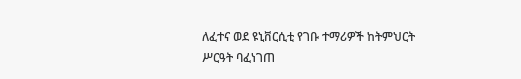ለፈተና ወደ ዩኒቨርሲቲ የገቡ ተማሪዎች ከትምህርት ሥርዓት ባፈነገጠ